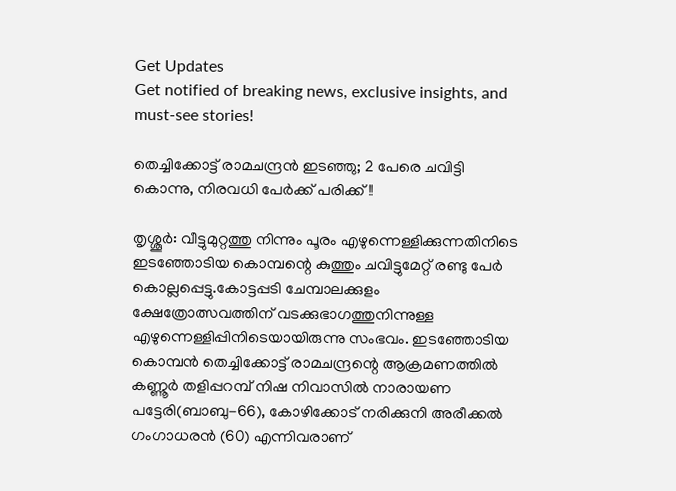Get Updates
Get notified of breaking news, exclusive insights, and must-see stories!

തെച്ചിക്കോട്ട് രാമചന്ദ്രന്‍ ഇടഞ്ഞു; 2 പേരെ ചവിട്ടി കൊന്നു, നിരവധി പേര്‍ക്ക് പരിക്ക് !!

തൃശ്ശൂര്‍: വീട്ടുമുറ്റത്തു നിന്നും പൂരം എഴുന്നെള്ളിക്കുന്നതിനിടെ ഇടഞ്ഞോടിയ കൊമ്പന്റെ കുത്തും ചവിട്ടുമേറ്റ് രണ്ടു പേർ കൊല്ലപ്പെട്ടു.കോട്ടപ്പടി ചേമ്പാലക്കുളം ക്ഷേത്രോത്സവത്തിന് വടക്കുഭാഗത്തുനിന്നുള്ള എഴുന്നെള്ളിപ്പിനിടെയായിരുന്നു സംഭവം. ഇടഞ്ഞോടിയ കൊമ്പൻ തെച്ചിക്കോട്ട് രാമചന്ദ്രന്റെ ആക്രമണത്തിൽ കണ്ണൂര്‍ തളിപ്പറമ്പ് നിഷ നിവാസില്‍ നാരായണ പട്ടേരി(ബാബു-66), കോഴിക്കോട് നരിക്കുനി അരീക്കൽ ഗംഗാധരൻ (60) എന്നിവരാണ്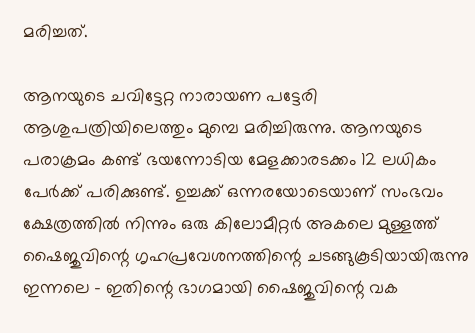മരിച്ചത്.

ആനയുടെ ചവിട്ടേറ്റ നാരായണ പട്ടേരി ആശുപത്രിയിലെത്തും മുമ്പെ മരിച്ചിരുന്നു. ആനയുടെ പരാക്രമം കണ്ട് ഭയന്നോടിയ മേളക്കാരടക്കം 12 ലധികം പേർക്ക് പരിക്കുണ്ട്. ഉച്ചക്ക് ഒന്നരയോടെയാണ് സംഭവം ക്ഷേത്രത്തില്‍ നിന്നും ഒരു കിലോമീറ്റര്‍ അകലെ മുള്ളത്ത് ഷൈജുവിന്റെ ഗൃഹപ്രവേശനത്തിന്റെ ചടങ്ങുകൂടിയായിരുന്നു ഇന്നലെ - ഇതിന്റെ ഭാഗമായി ഷൈജുവിന്റെ വക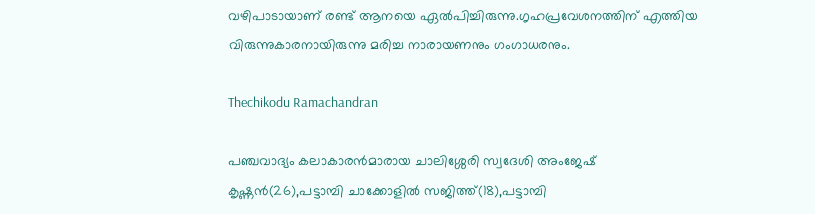വഴിപാടായാണ് രണ്ട് ആനയെ ഏൽപിച്ചിരുന്നു.ഗൃഹപ്രവേശനത്തിന് എത്തിയ വിരുന്നുകാരനായിരുന്നു മരിച്ച നാരായണനും ഗംഗാധരനും.

Thechikodu Ramachandran

പഞ്ചവാദ്യം കലാകാരന്‍മാരായ ചാലിശ്ശേരി സ്വദേശി അംജേഷ് കൃഷ്ണന്‍(26),പട്ടാമ്പി ചാക്കോളില്‍ സജിത്ത്(18),പട്ടാമ്പി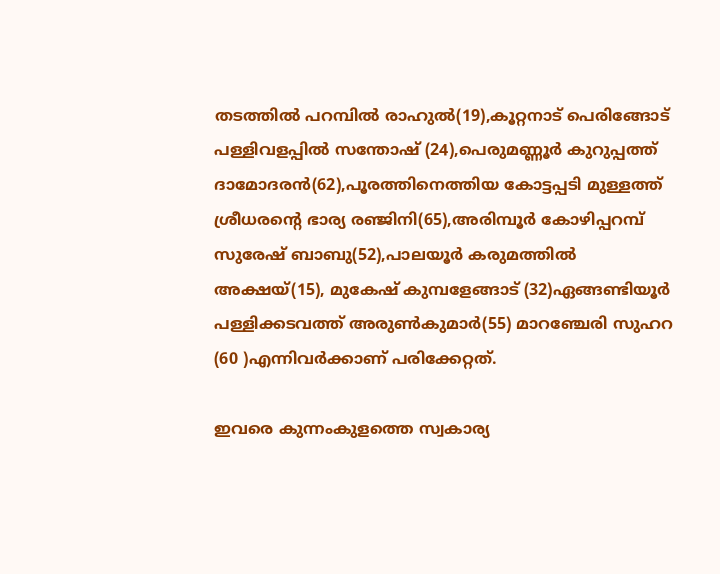തടത്തില്‍ പറമ്പില്‍ രാഹുല്‍(19),കൂറ്റനാട് പെരിങ്ങോട് പള്ളിവളപ്പില്‍ സന്തോഷ് (24),പെരുമണ്ണൂര്‍ കുറുപ്പത്ത് ദാമോദരന്‍(62),പൂരത്തിനെത്തിയ കോട്ടപ്പടി മുള്ളത്ത് ശ്രീധരന്റെ ഭാര്യ രഞ്ജിനി(65),അരിമ്പൂര്‍ കോഴിപ്പറമ്പ് സുരേഷ് ബാബു(52),പാലയൂര്‍ കരുമത്തില്‍ അക്ഷയ്(15), മുകേഷ് കുമ്പളേങ്ങാട് (32)ഏങ്ങണ്ടിയൂര്‍ പള്ളിക്കടവത്ത് അരുണ്‍കുമാര്‍(55) മാറഞ്ചേരി സുഹറ (60 )എന്നിവര്‍ക്കാണ് പരിക്കേറ്റത്.

ഇവരെ കുന്നംകുളത്തെ സ്വകാര്യ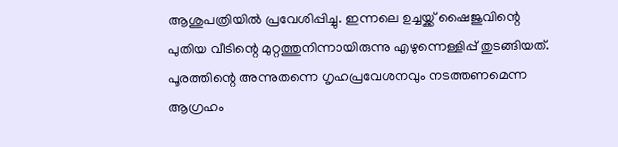ആശുപത്രിയില്‍ പ്രവേശിപ്പിച്ചു. ഇന്നലെ ഉച്ചയ്ക്ക് ഷൈജുവിന്റെ പുതിയ വീടിന്റെ മുറ്റത്തുനിന്നായിരുന്നു എഴുന്നെള്ളിപ്പ് തുടങ്ങിയത്. പൂരത്തിന്റെ അന്നുതന്നെ ഗൃഹപ്രവേശനവും നടത്തണമെന്ന ആഗ്രഹം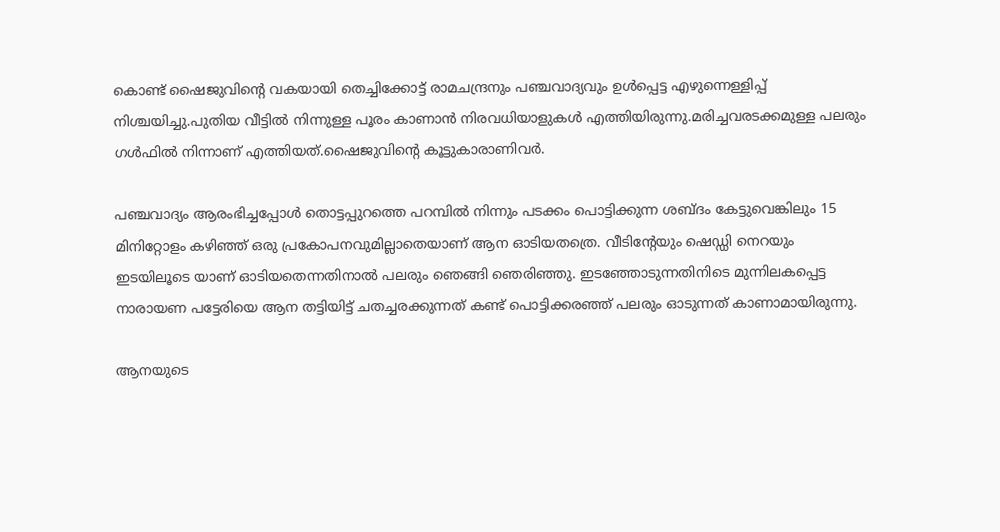കൊണ്ട് ഷൈജുവിന്റെ വകയായി തെച്ചിക്കോട്ട് രാമചന്ദ്രനും പഞ്ചവാദ്യവും ഉള്‍പ്പെട്ട എഴുന്നെള്ളിപ്പ് നിശ്ചയിച്ചു.പുതിയ വീട്ടില്‍ നിന്നുള്ള പൂരം കാണാന്‍ നിരവധിയാളുകള്‍ എത്തിയിരുന്നു.മരിച്ചവരടക്കമുള്ള പലരും ഗൾഫിൽ നിന്നാണ് എത്തിയത്.ഷൈജുവിന്റെ കൂട്ടുകാരാണിവർ.

പഞ്ചവാദ്യം ആരംഭിച്ചപ്പോള്‍ തൊട്ടപ്പുറത്തെ പറമ്പില്‍ നിന്നും പടക്കം പൊട്ടിക്കുന്ന ശബ്ദം കേട്ടുവെങ്കിലും 15 മിനിറ്റോളം കഴിഞ്ഞ് ഒരു പ്രകോപനവുമില്ലാതെയാണ് ആന ഓടിയതത്രെ. വീടിന്റേയും ഷെഡ്ഡി നെറയും ഇടയിലൂടെ യാണ് ഓടിയതെന്നതിനാൽ പലരും ഞെങ്ങി ഞെരിഞ്ഞു. ഇടഞ്ഞോടുന്നതിനിടെ മുന്നിലകപ്പെട്ട നാരായണ പട്ടേരിയെ ആന തട്ടിയിട്ട് ചതച്ചരക്കുന്നത് കണ്ട് പൊട്ടിക്കരഞ്ഞ് പലരും ഓടുന്നത് കാണാമായിരുന്നു.

ആനയുടെ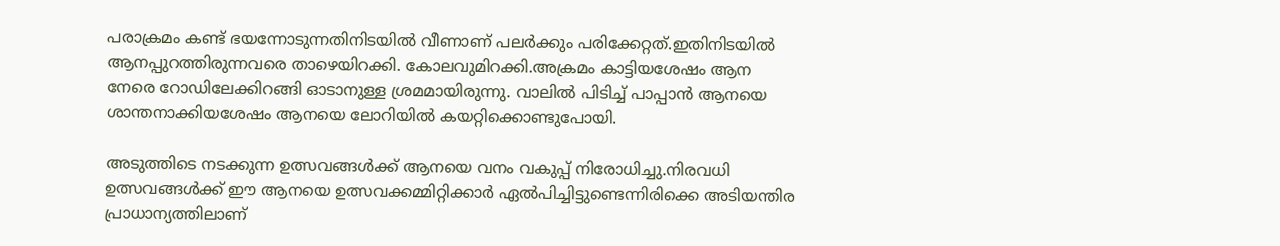പരാക്രമം കണ്ട് ഭയന്നോടുന്നതിനിടയില്‍ വീണാണ് പലർക്കും പരിക്കേറ്റത്.ഇതിനിടയില്‍ ആനപ്പുറത്തിരുന്നവരെ താഴെയിറക്കി. കോലവുമിറക്കി.അക്രമം കാട്ടിയശേഷം ആന നേരെ റോഡിലേക്കിറങ്ങി ഓടാനുള്ള ശ്രമമായിരുന്നു. വാലില്‍ പിടിച്ച് പാപ്പാന്‍ ആനയെ ശാന്തനാക്കിയശേഷം ആനയെ ലോറിയില്‍ കയറ്റിക്കൊണ്ടുപോയി.

അടുത്തിടെ നടക്കുന്ന ഉത്സവങ്ങൾക്ക് ആനയെ വനം വകുപ്പ് നിരോധിച്ചു.നിരവധി ഉത്സവങ്ങൾക്ക് ഈ ആനയെ ഉത്സവക്കമ്മിറ്റിക്കാർ ഏൽപിച്ചിട്ടുണ്ടെന്നിരിക്കെ അടിയന്തിര പ്രാധാന്യത്തിലാണ്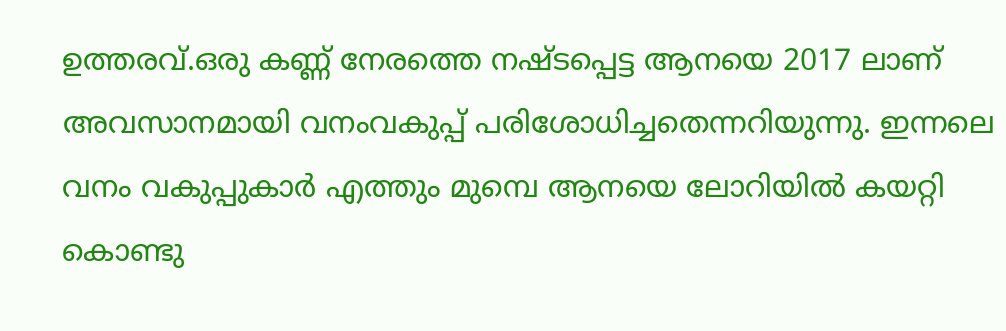ഉത്തരവ്.ഒരു കണ്ണ് നേരത്തെ നഷ്ടപ്പെട്ട ആനയെ 2017 ലാണ് അവസാനമായി വനംവകുപ്പ് പരിശോധിച്ചതെന്നറിയുന്നു. ഇന്നലെ വനം വകുപ്പുകാർ എത്തും മുമ്പെ ആനയെ ലോറിയിൽ കയറ്റി കൊണ്ടു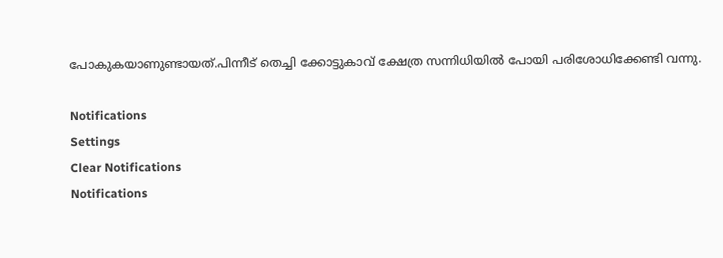പോകുകയാണുണ്ടായത്.പിന്നീട് തെച്ചി ക്കോട്ടുകാവ് ക്ഷേത്ര സന്നിധിയിൽ പോയി പരിശോധിക്കേണ്ടി വന്നു.

Notifications
Settings
Clear Notifications
Notifications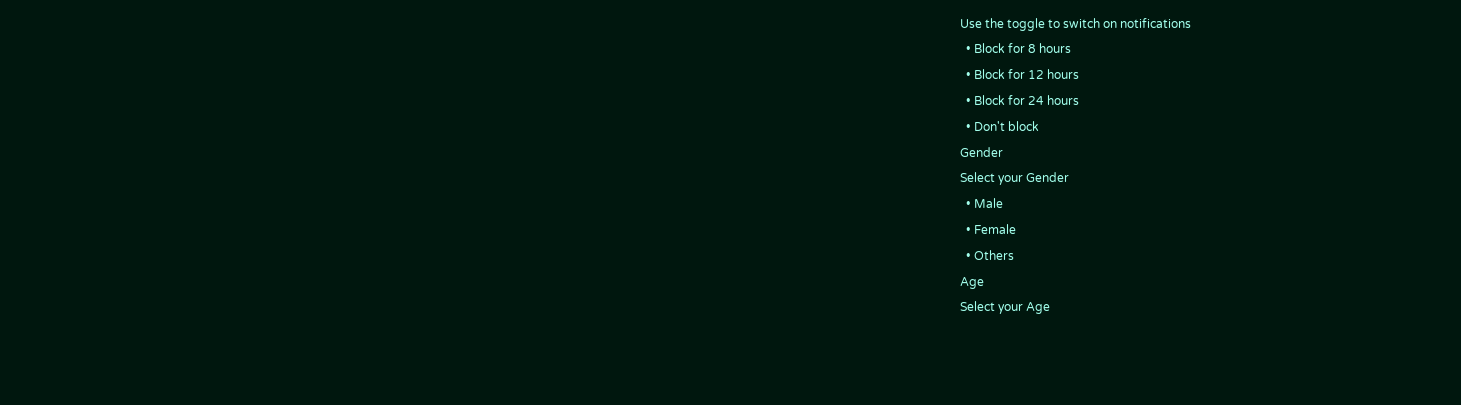Use the toggle to switch on notifications
  • Block for 8 hours
  • Block for 12 hours
  • Block for 24 hours
  • Don't block
Gender
Select your Gender
  • Male
  • Female
  • Others
Age
Select your Age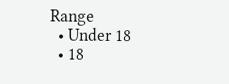Range
  • Under 18
  • 18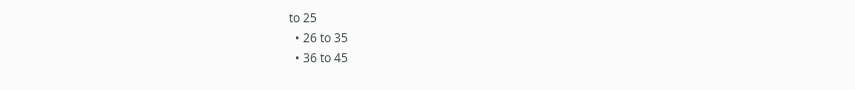to 25
  • 26 to 35
  • 36 to 45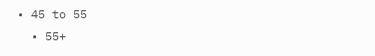• 45 to 55
  • 55+